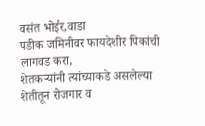वसंत भोईर,वाडा
पडीक जमिनीवर फायदेशीर पिकांची लागवड करा,
शेतकऱ्यांनी त्यांच्याकडे असलेल्या शेतीतून रोजगार व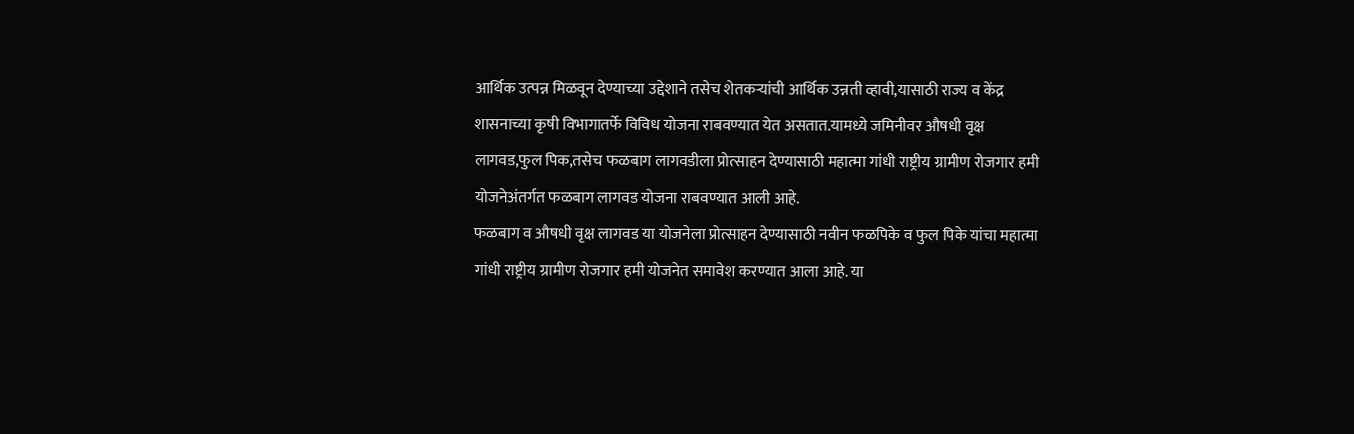आर्थिक उत्पन्न मिळवून देण्याच्या उद्देशाने तसेच शेतकऱ्यांची आर्थिक उन्नती व्हावी,यासाठी राज्य व केंद्र शासनाच्या कृषी विभागातर्फे विविध योजना राबवण्यात येत असतात.यामध्ये जमिनीवर औषधी वृक्ष लागवड,फुल पिक,तसेच फळबाग लागवडीला प्रोत्साहन देण्यासाठी महात्मा गांधी राष्ट्रीय ग्रामीण रोजगार हमी योजनेअंतर्गत फळबाग लागवड योजना राबवण्यात आली आहे.
फळबाग व औषधी वृक्ष लागवड या योजनेला प्रोत्साहन देण्यासाठी नवीन फळपिके व फुल पिके यांचा महात्मा गांधी राष्ट्रीय ग्रामीण रोजगार हमी योजनेत समावेश करण्यात आला आहे. या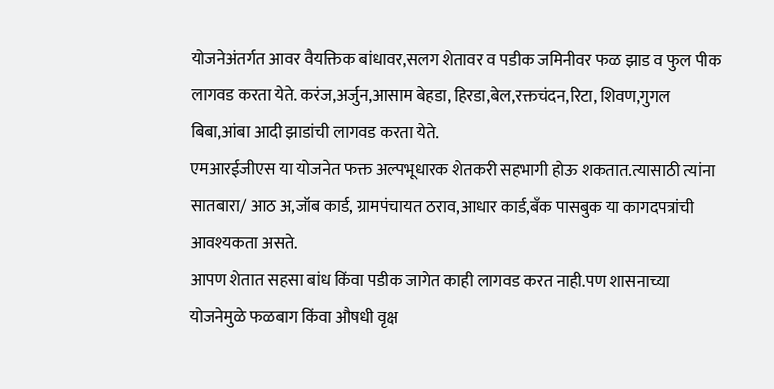योजनेअंतर्गत आवर वैयक्तिक बांधावर,सलग शेतावर व पडीक जमिनीवर फळ झाड व फुल पीक लागवड करता येते. करंज,अर्जुन,आसाम बेहडा, हिरडा,बेल,रक्तचंदन,रिटा, शिवण,गुगल बिबा,आंबा आदी झाडांची लागवड करता येते.
एमआरईजीएस या योजनेत फक्त अल्पभूधारक शेतकरी सहभागी होऊ शकतात.त्यासाठी त्यांना सातबारा/ आठ अ,जॉब कार्ड, ग्रामपंचायत ठराव,आधार कार्ड,बँक पासबुक या कागदपत्रांची आवश्यकता असते.
आपण शेतात सहसा बांध किंवा पडीक जागेत काही लागवड करत नाही.पण शासनाच्या योजनेमुळे फळबाग किंवा औषधी वृक्ष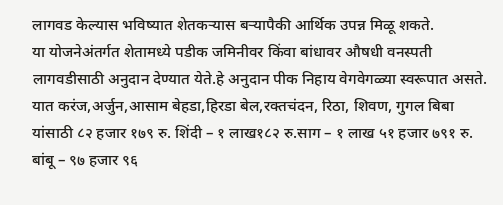लागवड केल्यास भविष्यात शेतकऱ्यास बऱ्यापैकी आर्थिक उपन्न मिळू शकते.
या योजनेअंतर्गत शेतामध्ये पडीक जमिनीवर किंवा बांधावर औषधी वनस्पती लागवडीसाठी अनुदान देण्यात येते.हे अनुदान पीक निहाय वेगवेगळ्या स्वरूपात असते. यात करंज,अर्जुन,आसाम बेहडा,हिरडा बेल,रक्तचंदन, रिठा, शिवण, गुगल बिबा यांसाठी ८२ हजार १७९ रु. शिंदी – १ लाख१८२ रु.साग – १ लाख ५१ हजार ७९१ रु. बांबू – ९७ हजार ९६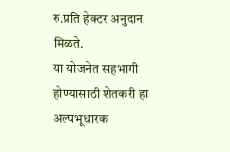रु.प्रति हेक्टर अनुदान मिळते.
या योजनेत सहभागी होण्यासाठी शेतकरी हा अल्पभूधारक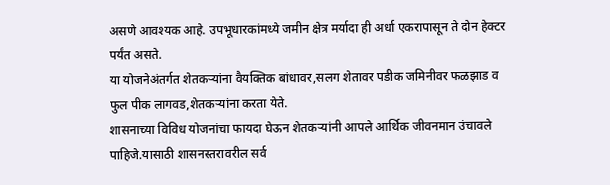असणे आवश्यक आहे. उपभूधारकांमध्ये जमीन क्षेत्र मर्यादा ही अर्धा एकरापासून ते दोन हेक्टर पर्यंत असते.
या योजनेअंतर्गत शेतकऱ्यांना वैयक्तिक बांधावर,सलग शेतावर पडीक जमिनीवर फळझाड व फुल पीक लागवड,शेतकऱ्यांना करता येते.
शासनाच्या विविध योजनांचा फायदा घेऊन शेतकऱ्यांनी आपले आर्थिक जीवनमान उंचावले पाहिजे.यासाठी शासनस्तरावरील सर्व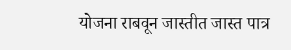योजना राबवून जास्तीत जास्त पात्र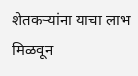शेतकऱ्यांना याचा लाभ मिळवून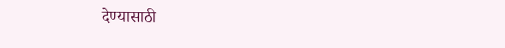देण्यासाठी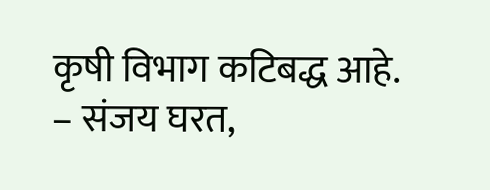कृषी विभाग कटिबद्ध आहे.
– संजय घरत,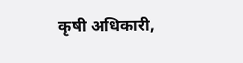कृषी अधिकारी,